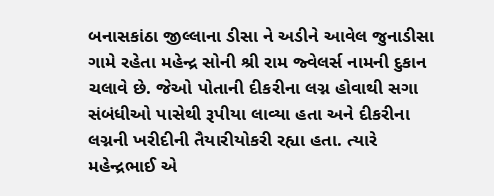બનાસકાંઠા જીલ્લાના ડીસા ને અડીને આવેલ જુનાડીસા ગામે રહેતા મહેન્દ્ર સોની શ્રી રામ જ્વેલર્સ નામની દુકાન ચલાવે છે. જેઓ પોતાની દીકરીના લગ્ન હોવાથી સગા સંબંધીઓ પાસેથી રૂપીયા લાવ્યા હતા અને દીકરીના લગ્નની ખરીદીની તૈયારીયોકરી રહ્યા હતા. ત્યારે મહેન્દ્રભાઈ એ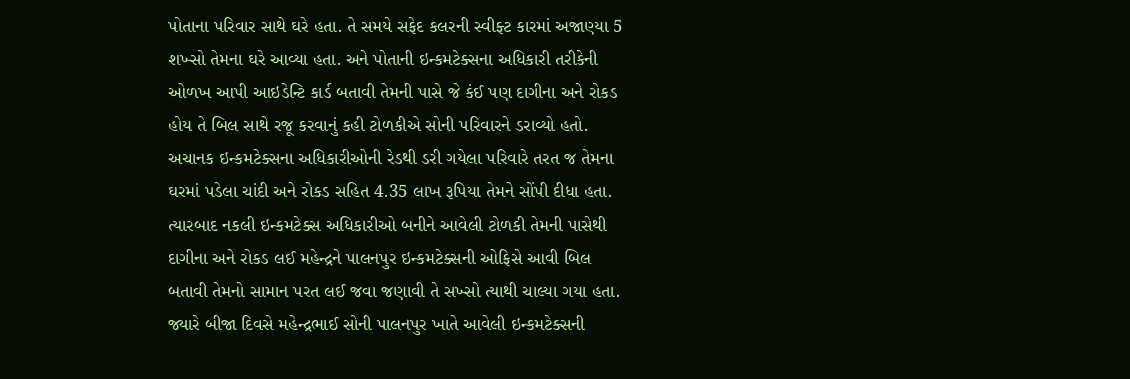પોતાના પરિવાર સાથે ઘરે હતા. તે સમયે સફેદ કલરની સ્વીફ્ટ કારમાં અજાણ્યા 5 શખ્સો તેમના ઘરે આવ્યા હતા. અને પોતાની ઇન્કમટેક્સના અધિકારી તરીકેની ઓળખ આપી આઇડેન્ટિ કાર્ડ બતાવી તેમની પાસે જે કંઈ પણ દાગીના અને રોકડ હોય તે બિલ સાથે રજૂ કરવાનું કહી ટોળકીએ સોની પરિવારને ડરાવ્યો હતો. અચાનક ઇન્કમટેક્સના અધિકારીઓની રેડથી ડરી ગયેલા પરિવારે તરત જ તેમના ઘરમાં પડેલા ચાંદી અને રોકડ સહિત 4.35 લાખ રૂપિયા તેમને સોંપી દીધા હતા. ત્યારબાદ નકલી ઇન્કમટેક્સ અધિકારીઓ બનીને આવેલી ટોળકી તેમની પાસેથી દાગીના અને રોકડ લઈ મહેન્દ્રને પાલનપુર ઇન્કમટેક્સની ઓફિસે આવી બિલ બતાવી તેમનો સામાન પરત લઈ જવા જણાવી તે સખ્સો ત્યાથી ચાલ્યા ગયા હતા. જ્યારે બીજા દિવસે મહેન્દ્રભાઈ સોની પાલનપુર ખાતે આવેલી ઇન્કમટેક્સની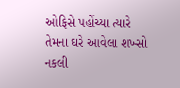ઓફિસે પહોંચ્યા ત્યારે તેમના ઘરે આવેલા શખ્સો નકલી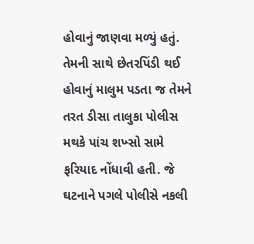હોવાનું જાણવા મળ્યું હતું. તેમની સાથે છેતરપિંડી થઈ હોવાનું માલુમ પડતા જ તેમને તરત ડીસા તાલુકા પોલીસ મથકે પાંચ શખ્સો સામે ફરિયાદ નોંધાવી હતી. જે ઘટનાને પગલે પોલીસે નકલી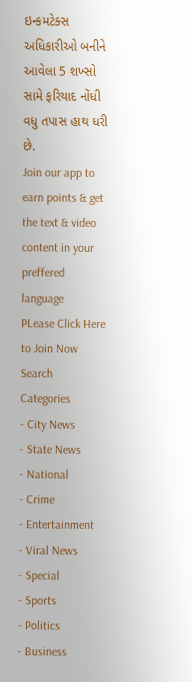ઇન્કમટેક્સ અધિકારીઓ બનીને આવેલા 5 શખ્સો સામે ફરિયાદ નોંધી વધુ તપાસ હાથ ધરી છે.
Join our app to earn points & get the text & video content in your preffered language
PLease Click Here to Join Now
Search
Categories
- City News
- State News
- National
- Crime
- Entertainment
- Viral News
- Special
- Sports
- Politics
- Business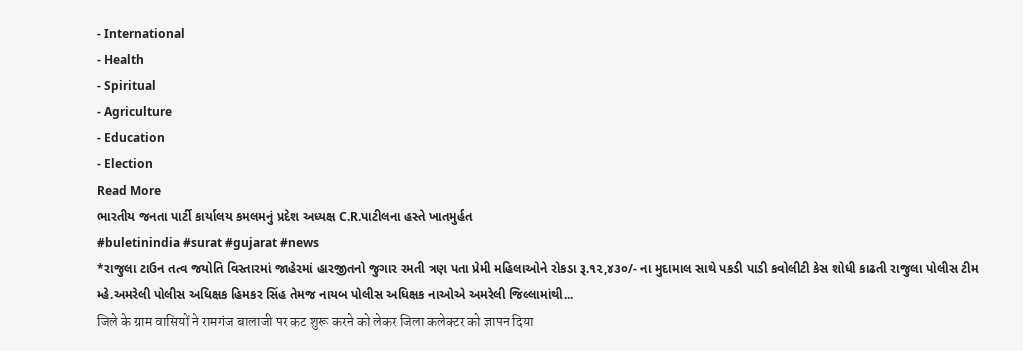- International
- Health
- Spiritual
- Agriculture
- Education
- Election
Read More
ભારતીય જનતા પાર્ટી કાર્યાલય કમલમનું પ્રદેશ અધ્યક્ષ C.R.પાટીલના હસ્તે ખાતમુર્હત
#buletinindia #surat #gujarat #news
*રાજુલા ટાઉન તત્વ જયોતિ વિસ્તારમાં જાહેરમાં હારજીતનો જુગાર રમતી ત્રણ પતા પ્રેમી મહિલાઓને રોકડા રૂ.૧૨,૪૩૦/- ના મુદામાલ સાથે પકડી પાડી કવોલીટી કેસ શોધી કાઢતી રાજુલા પોલીસ ટીમ
મ્હે.અમરેલી પોલીસ અધિક્ષક હિમકર સિંહ તેમજ નાયબ પોલીસ અધિક્ષક નાઓએ અમરેલી જિલ્લામાંથી...
जिले के ग्राम वासियों ने रामगंज बालाजी पर कट शुरू करने को लेकर जिला कलेक्टर को ज्ञापन दिया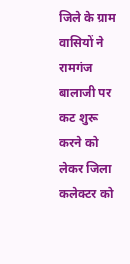जिले के ग्राम वासियों ने रामगंज बालाजी पर कट शुरू करने को लेकर जिला कलेक्टर को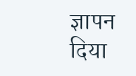ज्ञापन दिया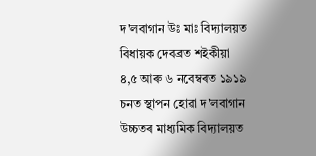দ'লবাগান উঃ মাঃ বিদ্যালয়ত বিধায়ক দেবব্ৰত শইকীয়া
৪,৫ আৰু ৬ নবেম্বৰত ১৯১৯ চনত স্থাপন হোৱা দ'লবাগান উচ্চতৰ মাধ্যমিক বিদ্যালয়ত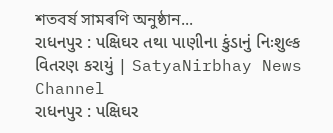শতবৰ্ষ সামৰণি অনুষ্ঠান...
રાધનપુર : પક્ષિઘર તથા પાણીના કુંડાનું નિઃશુલ્ક વિતરણ કરાયું | SatyaNirbhay News Channel
રાધનપુર : પક્ષિઘર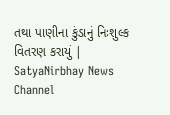તથા પાણીના કુંડાનું નિઃશુલ્ક વિતરણ કરાયું | SatyaNirbhay News Channel